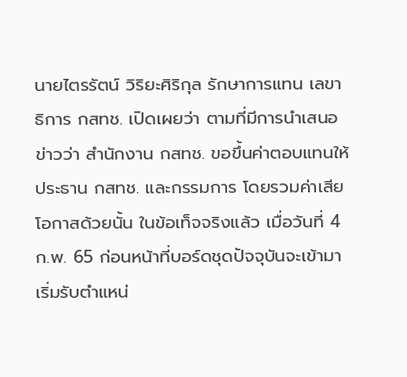นายไตรรัตน์ วิริยะศิริกุล รักษาการแทน เลขาธิการ กสทช. เปิดเผยว่า ตามที่มีการนำเสนอข่าวว่า สำนักงาน กสทช. ขอขึ้นค่าตอบแทนให้ประธาน กสทช. และกรรมการ โดยรวมค่าเสียโอกาสด้วยนั้น ในข้อเท็จจริงแล้ว เมื่อวันที่ 4 ก.พ. 65 ก่อนหน้าที่บอร์ดชุดปัจจุบันจะเข้ามาเริ่มรับตำแหน่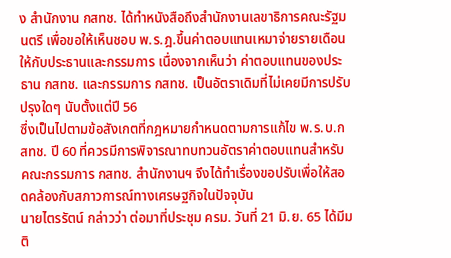ง สำนักงาน กสทช. ได้ทำหนังสือถึงสำนักงานเลขาธิการคณะรัฐมนตรี เพื่อขอให้เห็นชอบ พ.ร.ฎ.ขึ้นค่าตอบแทนเหมาจ่ายรายเดือนให้กับประธานและกรรมการ เนื่องจากเห็นว่า ค่าตอบแทนของประธาน กสทช. และกรรมการ กสทช. เป็นอัตราเดิมที่ไม่เคยมีการปรับปรุงใดๆ นับตั้งแต่ปี 56
ซึ่งเป็นไปตามข้อสังเกตที่กฎหมายกำหนดตามการแก้ไข พ.ร.บ.กสทช. ปี 60 ที่ควรมีการพิจารณาทบทวนอัตราค่าตอบแทนสำหรับคณะกรรมการ กสทช. สำนักงานฯ จึงได้ทำเรื่องขอปรับเพื่อให้สอดคล้องกับสภาวการณ์ทางเศรษฐกิจในปัจจุบัน
นายไตรรัตน์ กล่าวว่า ต่อมาที่ประชุม ครม. วันที่ 21 มิ.ย. 65 ได้มีมติ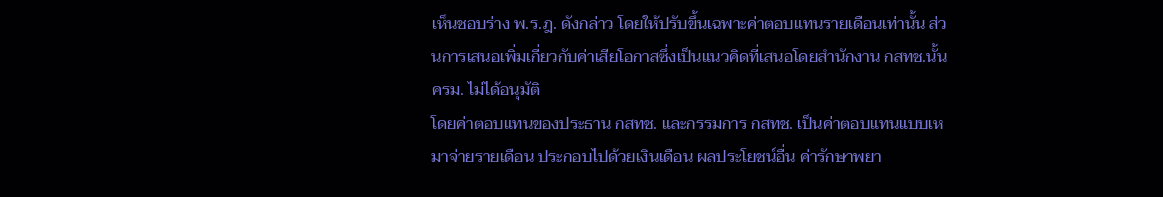เห็นชอบร่าง พ.ร.ฎ. ดังกล่าว โดยให้ปรับขึ้นเฉพาะค่าตอบแทนรายเดือนเท่านั้น ส่วนการเสนอเพิ่มเกี่ยวกับค่าเสียโอกาสซึ่งเป็นแนวคิดที่เสนอโดยสำนักงาน กสทช.นั้น ครม. ไม่ได้อนุมัติ
โดยค่าตอบแทนของประธาน กสทช. และกรรมการ กสทช. เป็นค่าตอบแทนแบบเหมาจ่ายรายเดือน ประกอบไปด้วยเงินเดือน ผลประโยชน์อื่น ค่ารักษาพยา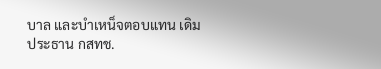บาล และบำเหน็จตอบแทน เดิมประธาน กสทช.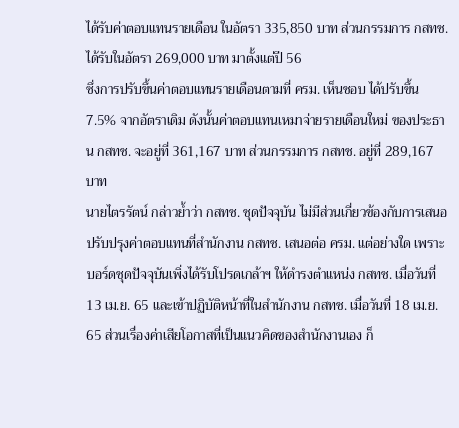ได้รับค่าตอบแทนรายเดือน ในอัตรา 335,850 บาท ส่วนกรรมการ กสทช. ได้รับในอัตรา 269,000 บาท มาตั้งแต่ปี 56
ซึ่งการปรับขึ้นค่าตอบแทนรายเดือนตามที่ ครม. เห็นชอบ ได้ปรับขึ้น 7.5% จากอัตราเดิม ดังนั้นค่าตอบแทนเหมาจ่ายรายเดือนใหม่ ของประธาน กสทช. จะอยู่ที่ 361,167 บาท ส่วนกรรมการ กสทช. อยู่ที่ 289,167 บาท
นายไตรรัตน์ กล่าวย้ำว่า กสทช. ชุดปัจจุบัน ไม่มีส่วนเกี่ยวข้องกับการเสนอปรับปรุงค่าตอบแทนที่สำนักงาน กสทช. เสนอต่อ ครม. แต่อย่างใด เพราะบอร์ดชุดปัจจุบันเพิ่งได้รับโปรดเกล้าฯ ให้ดำรงตำแหน่ง กสทช. เมื่อวันที่ 13 เม.ย. 65 และเข้าปฏิบัติหน้าที่ในสำนักงาน กสทช. เมื่อวันที่ 18 เม.ย. 65 ส่วนเรื่องค่าเสียโอกาสที่เป็นแนวคิดของสำนักงานเอง ก็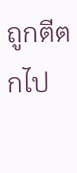ถูกตีตกไป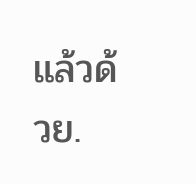แล้วด้วย.